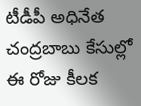టీడీపీ అధినేత చంద్రబాబు కేసుల్లో ఈ రోజు కీలక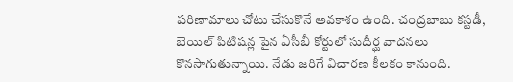పరిణామాలు చోటు చేసుకొనే అవకాశం ఉంది. చంద్రబాబు కస్టడీ, బెయిల్ పిటిషన్ల పైన ఏసీబీ కోర్టులో సుదీర్ఘ వాదనలు కొనసాగుతున్నాయి. నేడు జరిగే విచారణ కీలకం కానుంది.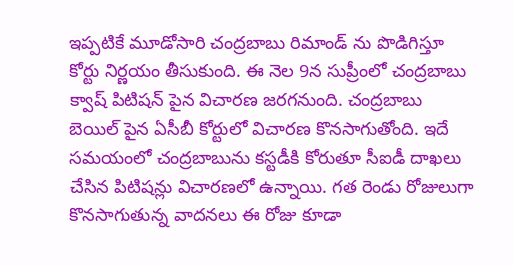ఇప్పటికే మూడోసారి చంద్రబాబు రిమాండ్ ను పొడిగిస్తూ కోర్టు నిర్ణయం తీసుకుంది. ఈ నెల 9న సుప్రీంలో చంద్రబాబు క్వాష్ పిటిషన్ పైన విచారణ జరగనుంది. చంద్రబాబు బెయిల్ పైన ఏసీబీ కోర్టులో విచారణ కొనసాగుతోంది. ఇదే సమయంలో చంద్రబాబును కస్టడీకి కోరుతూ సీఐడీ దాఖలు చేసిన పిటిషన్లు విచారణలో ఉన్నాయి. గత రెండు రోజులుగా కొనసాగుతున్న వాదనలు ఈ రోజు కూడా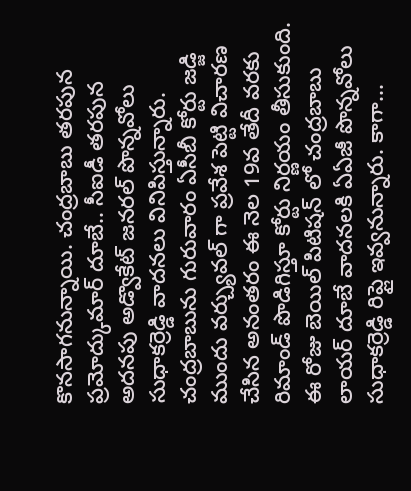కొనసాగనున్నాయి. చంద్రబాబు తరపున ప్రమోద్కుమార్ దూబే.. సీఐడీ తరపున అదనపు అడ్వొకేట్ జనరల్ పొన్నవోలు సుధాకర్రెడ్డి వాదనలు వినిపిస్తున్నారు. చంద్రబాబును గురువారం ఏసీబీ కోర్టు జడ్జి ముందు వర్చ్యువల్ గా ప్రవేశ పెట్టి విచారణ చేసిన అనంతరం ఈ నెల 19వ తేదీ వరకు రిమాండ్ పొడిగిస్తూ కోర్టు నిర్ణయం తీసుకుంది. ఈ రోజు బెయిల్ పిటిషన్ లో చంద్రబాబు లాయర్ దూబే వాదనలకి ఏఏజీ పొన్నవోలు సుధాకర్రెడ్డి రిప్లై ఇవ్వనున్నారు. కాగా...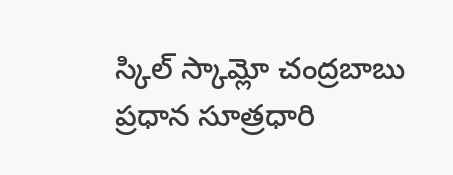స్కిల్ స్కామ్లో చంద్రబాబు ప్రధాన సూత్రధారి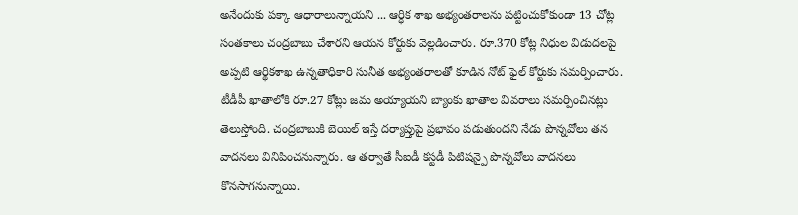అనేందుకు పక్కా ఆధారాలున్నాయని ... ఆర్ధిక శాఖ అభ్యంతరాలను పట్టించుకోకుండా 13 చోట్ల సంతకాలు చంద్రబాబు చేశారని ఆయన కోర్టుకు వెల్లడించారు. రూ.370 కోట్ల నిధుల విడుదలపై అప్పటి ఆర్థికశాఖ ఉన్నతాధికారి సునీత అభ్యంతరాలతో కూడిన నోట్ ఫైల్ కోర్టుకు సమర్పించారు. టీడీపీ ఖాతాలోకి రూ.27 కోట్లు జమ అయ్యాయని బ్యాంకు ఖాతాల వివరాలు సమర్పించినట్లు తెలుస్తోంది. చంద్రబాబుకి బెయిల్ ఇస్తే దర్యాప్తుపై ప్రభావం పడుతుందని నేడు పొన్నవోలు తన వాదనలు వినిపించనున్నారు. ఆ తర్వాతే సీఐడీ కస్టడీ పిటిషన్పై పొన్నవోలు వాదనలు కొనసాగనున్నాయి.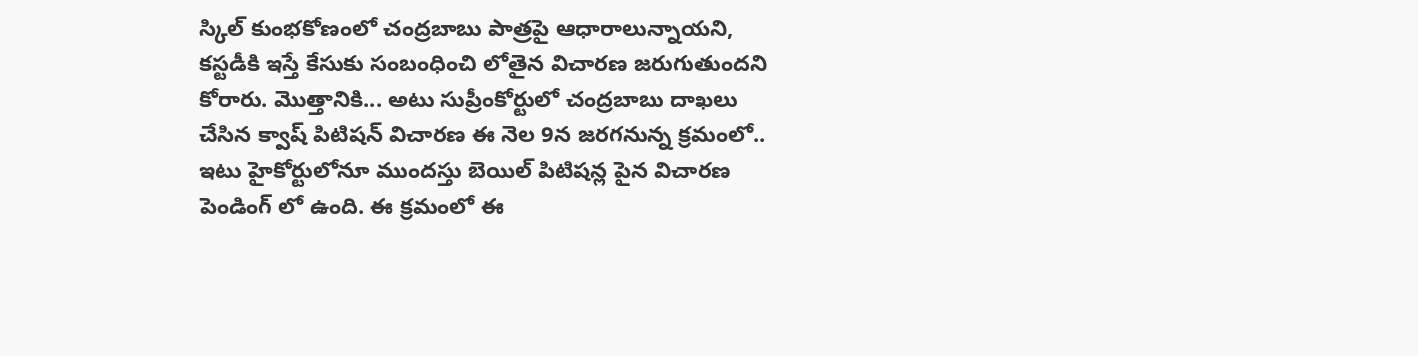స్కిల్ కుంభకోణంలో చంద్రబాబు పాత్రపై ఆధారాలున్నాయని, కస్టడీకి ఇస్తే కేసుకు సంబంధించి లోతైన విచారణ జరుగుతుందని కోరారు. మొత్తానికి... అటు సుప్రీంకోర్టులో చంద్రబాబు దాఖలు చేసిన క్వాష్ పిటిషన్ విచారణ ఈ నెల 9న జరగనున్న క్రమంలో.. ఇటు హైకోర్టులోనూ ముందస్తు బెయిల్ పిటిషన్ల పైన విచారణ పెండింగ్ లో ఉంది. ఈ క్రమంలో ఈ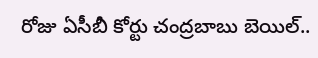రోజు ఏసీబీ కోర్టు చంద్రబాబు బెయిల్..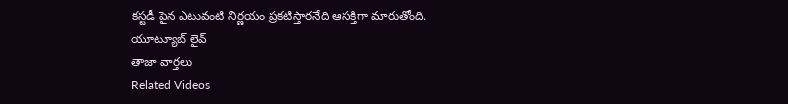కస్టడీ పైన ఎటువంటి నిర్ణయం ప్రకటిస్తారనేది ఆసక్తిగా మారుతోంది.
యూట్యూబ్ లైవ్
తాజా వార్తలు
Related Videos